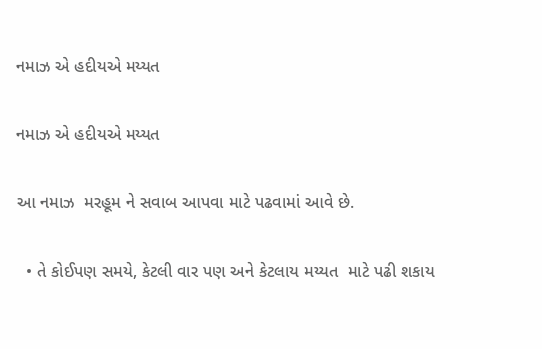નમાઝ એ હદીયએ મય્યત

નમાઝ એ હદીયએ મય્યત

આ નમાઝ  મરહૂમ ને સવાબ આપવા માટે પઢવામાં આવે છે.

  • તે કોઈપણ સમયે, કેટલી વાર પણ અને કેટલાય મય્યત  માટે પઢી શકાય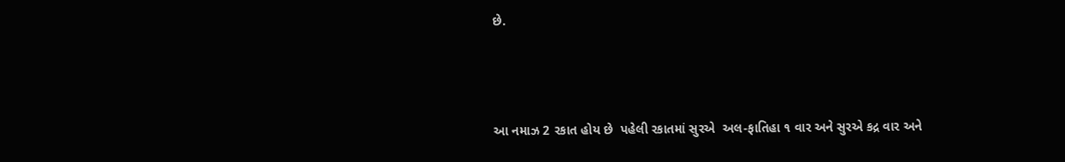છે.



આ નમાઝ 2 રકાત હોય છે  પહેલી રકાતમાં સુરએ  અલ-ફાતિહા ૧ વાર અને સુરએ કદ્ર વાર અને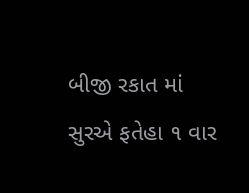બીજી રકાત માં સુરએ ફતેહા ૧ વાર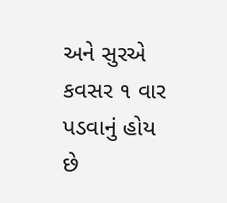અને સુરએ કવસર ૧ વાર પડવાનું હોય છે